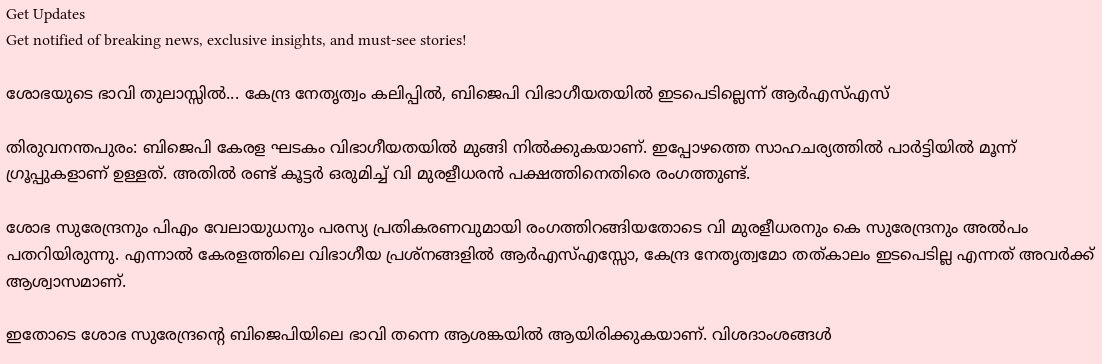Get Updates
Get notified of breaking news, exclusive insights, and must-see stories!

ശോഭയുടെ ഭാവി തുലാസ്സിൽ... കേന്ദ്ര നേതൃത്വം കലിപ്പിൽ, ബിജെപി വിഭാഗീയതയിൽ ഇടപെടില്ലെന്ന് ആർഎസ്എസ്

തിരുവനന്തപുരം: ബിജെപി കേരള ഘടകം വിഭാഗീയതയില്‍ മുങ്ങി നില്‍ക്കുകയാണ്. ഇപ്പോഴത്തെ സാഹചര്യത്തില്‍ പാര്‍ട്ടിയില്‍ മൂന്ന് ഗ്രൂപ്പുകളാണ് ഉള്ളത്. അതില്‍ രണ്ട് കൂട്ടര്‍ ഒരുമിച്ച് വി മുരളീധരന്‍ പക്ഷത്തിനെതിരെ രംഗത്തുണ്ട്.

ശോഭ സുരേന്ദ്രനും പിഎം വേലായുധനും പരസ്യ പ്രതികരണവുമായി രംഗത്തിറങ്ങിയതോടെ വി മുരളീധരനും കെ സുരേന്ദ്രനും അല്‍പം പതറിയിരുന്നു. എന്നാല്‍ കേരളത്തിലെ വിഭാഗീയ പ്രശ്‌നങ്ങളില്‍ ആര്‍എസ്എസ്സോ, കേന്ദ്ര നേതൃത്വമോ തത്കാലം ഇടപെടില്ല എന്നത് അവര്‍ക്ക് ആശ്വാസമാണ്.

ഇതോടെ ശോഭ സുരേന്ദ്രന്റെ ബിജെപിയിലെ ഭാവി തന്നെ ആശങ്കയില്‍ ആയിരിക്കുകയാണ്. വിശദാംശങ്ങള്‍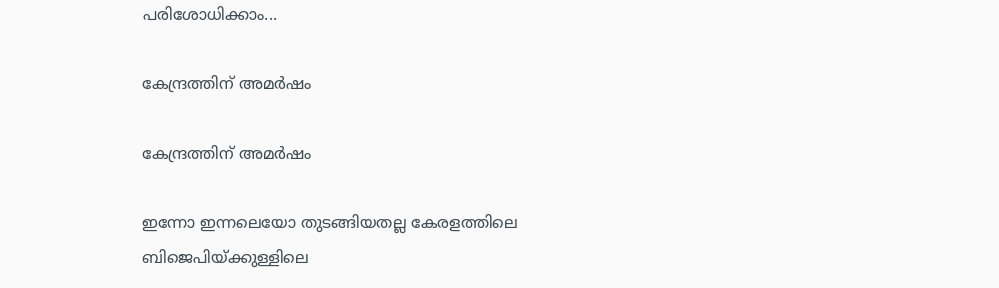പരിശോധിക്കാം...

കേന്ദ്രത്തിന് അമര്‍ഷം

കേന്ദ്രത്തിന് അമര്‍ഷം

ഇന്നോ ഇന്നലെയോ തുടങ്ങിയതല്ല കേരളത്തിലെ ബിജെപിയ്ക്കുള്ളിലെ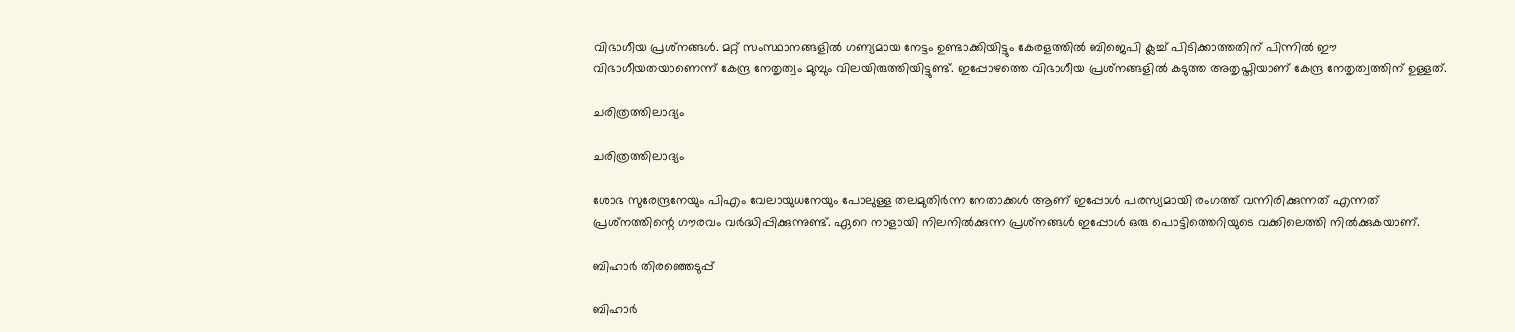വിഭാഗീയ പ്രശ്‌നങ്ങള്‍. മറ്റ് സംസ്ഥാനങ്ങളില്‍ ഗണ്യമായ നേട്ടം ഉണ്ടാക്കിയിട്ടും കേരളത്തില്‍ ബിജെപി ക്ലച്ച് പിടിക്കാത്തതിന് പിന്നില്‍ ഈ വിഭാഗീയതയാണെന്ന് കേന്ദ്ര നേതൃത്വം മുമ്പും വിലയിരുത്തിയിട്ടുണ്ട്. ഇപ്പോഴത്തെ വിഭാഗീയ പ്രശ്‌നങ്ങളില്‍ കടുത്ത അതൃപ്തിയാണ് കേന്ദ്ര നേതൃത്വത്തിന് ഉള്ളത്.

ചരിത്രത്തിലാദ്യം

ചരിത്രത്തിലാദ്യം

ശോഭ സുരേന്ദ്രനേയും പിഎം വേലായുധനേയും പോലുള്ള തലമുതിര്‍ന്ന നേതാക്കള്‍ ആണ് ഇപ്പോള്‍ പരസ്യമായി രംഗത്ത് വന്നിരിക്കുന്നത് എന്നത് പ്രശ്‌നത്തിന്റെ ഗൗരവം വര്‍ദ്ധിപ്പിക്കുന്നുണ്ട്. ഏറെ നാളായി നിലനില്‍ക്കുന്ന പ്രശ്‌നങ്ങള്‍ ഇപ്പോള്‍ ഒരു പൊട്ടിത്തെറിയുടെ വക്കിലെത്തി നില്‍ക്കുകയാണ്.

ബിഹാര്‍ തിരഞ്ഞെടുപ്പ്

ബിഹാര്‍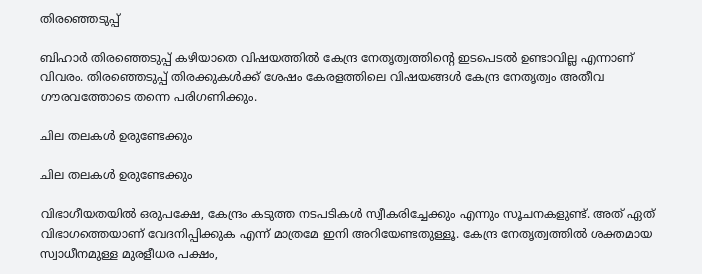തിരഞ്ഞെടുപ്പ്

ബിഹാര്‍ തിരഞ്ഞെടുപ്പ് കഴിയാതെ വിഷയത്തില്‍ കേന്ദ്ര നേതൃത്വത്തിന്റെ ഇടപെടല്‍ ഉണ്ടാവില്ല എന്നാണ് വിവരം. തിരഞ്ഞെടുപ്പ് തിരക്കുകള്‍ക്ക് ശേഷം കേരളത്തിലെ വിഷയങ്ങള്‍ കേന്ദ്ര നേതൃത്വം അതീവ ഗൗരവത്തോടെ തന്നെ പരിഗണിക്കും.

ചില തലകള്‍ ഉരുണ്ടേക്കും

ചില തലകള്‍ ഉരുണ്ടേക്കും

വിഭാഗീയതയില്‍ ഒരുപക്ഷേ, കേന്ദ്രം കടുത്ത നടപടികള്‍ സ്വീകരിച്ചേക്കും എന്നും സൂചനകളുണ്ട്. അത് ഏത് വിഭാഗത്തെയാണ് വേദനിപ്പിക്കുക എന്ന് മാത്രമേ ഇനി അറിയേണ്ടതുള്ളൂ. കേന്ദ്ര നേതൃത്വത്തില്‍ ശക്തമായ സ്വാധീനമുള്ള മുരളീധര പക്ഷം,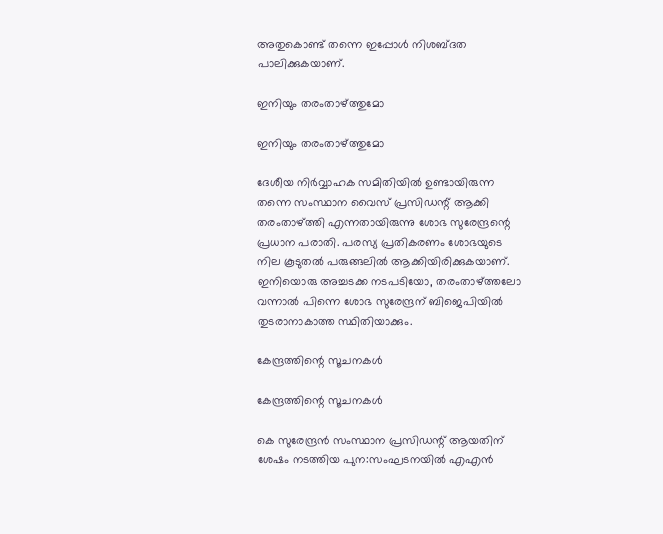അതുകൊണ്ട് തന്നെ ഇപ്പോള്‍ നിശബ്ദത പാലിക്കുകയാണ്.

ഇനിയും തരംതാഴ്ത്തുമോ

ഇനിയും തരംതാഴ്ത്തുമോ

ദേശീയ നിര്‍വ്വാഹക സമിതിയില്‍ ഉണ്ടായിരുന്ന തന്നെ സംസ്ഥാന വൈസ് പ്രസിഡന്റ് ആക്കി തരംതാഴ്ത്തി എന്നതായിരുന്നു ശോഭ സുരേന്ദ്രന്റെ പ്രധാന പരാതി. പരസ്യ പ്രതികരണം ശോഭയുടെ നില കൂടുതല്‍ പരുങ്ങലില്‍ ആക്കിയിരിക്കുകയാണ്. ഇനിയൊരു അച്ചടക്ക നടപടിയോ, തരംതാഴ്ത്തലോ വന്നാല്‍ പിന്നെ ശോഭ സുരേന്ദ്രന് ബിജെപിയില്‍ തുടരാനാകാത്ത സ്ഥിതിയാക്കും.

കേന്ദ്രത്തിന്റെ സൂചനകള്‍

കേന്ദ്രത്തിന്റെ സൂചനകള്‍

കെ സുരേന്ദ്രന്‍ സംസ്ഥാന പ്രസിഡന്റ് ആയതിന് ശേഷം നടത്തിയ പുന:സംഘടനയില്‍ എഎന്‍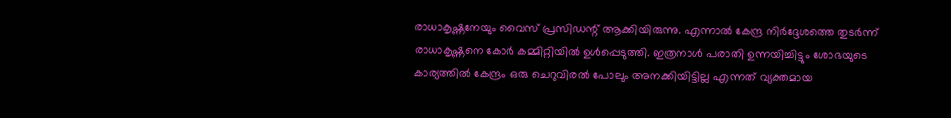രാധാകൃഷ്ണനേയും വൈസ് പ്രസിഡന്റ് ആക്കിയിരുന്നു. എന്നാല്‍ കേന്ദ്ര നിര്‍ദ്ദേശത്തെ തുടര്‍ന്ന് രാധാകൃഷ്ണനെ കോര്‍ കമ്മിറ്റിയില്‍ ഉള്‍പ്പെടുത്തി. ഇത്രനാള്‍ പരാതി ഉന്നയിച്ചിട്ടും ശോഭയുടെ കാര്യത്തില്‍ കേന്ദ്രം ഒരു ചെറുവിരല്‍ പോലും അനക്കിയിട്ടില്ല എന്നത് വ്യക്തമായ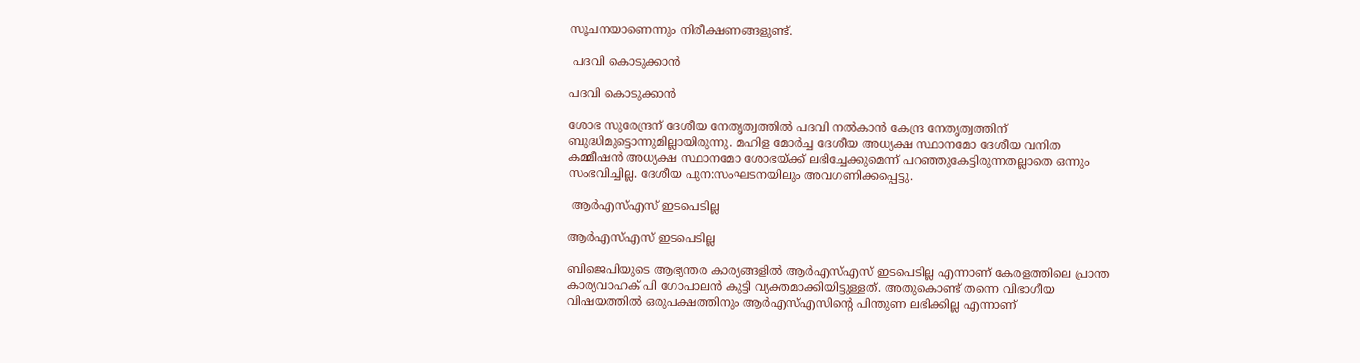സൂചനയാണെന്നും നിരീക്ഷണങ്ങളുണ്ട്.

 പദവി കൊടുക്കാന്‍

പദവി കൊടുക്കാന്‍

ശോഭ സുരേന്ദ്രന് ദേശീയ നേതൃത്വത്തില്‍ പദവി നല്‍കാന്‍ കേന്ദ്ര നേതൃത്വത്തിന് ബുദ്ധിമുട്ടൊന്നുമില്ലായിരുന്നു. മഹിള മോര്‍ച്ച ദേശീയ അധ്യക്ഷ സ്ഥാനമോ ദേശീയ വനിത കമ്മീഷന്‍ അധ്യക്ഷ സ്ഥാനമോ ശോഭയ്ക്ക് ലഭിച്ചേക്കുമെന്ന് പറഞ്ഞുകേട്ടിരുന്നതല്ലാതെ ഒന്നും സംഭവിച്ചില്ല. ദേശീയ പുന:സംഘടനയിലും അവഗണിക്കപ്പെട്ടു.

 ആര്‍എസ്എസ് ഇടപെടില്ല

ആര്‍എസ്എസ് ഇടപെടില്ല

ബിജെപിയുടെ ആഭ്യന്തര കാര്യങ്ങളില്‍ ആര്‍എസ്എസ് ഇടപെടില്ല എന്നാണ് കേരളത്തിലെ പ്രാന്ത കാര്യവാഹക് പി ഗോപാലന്‍ കുട്ടി വ്യക്തമാക്കിയിട്ടുള്ളത്. അതുകൊണ്ട് തന്നെ വിഭാഗീയ വിഷയത്തില്‍ ഒരുപക്ഷത്തിനും ആര്‍എസ്എസിന്റെ പിന്തുണ ലഭിക്കില്ല എന്നാണ്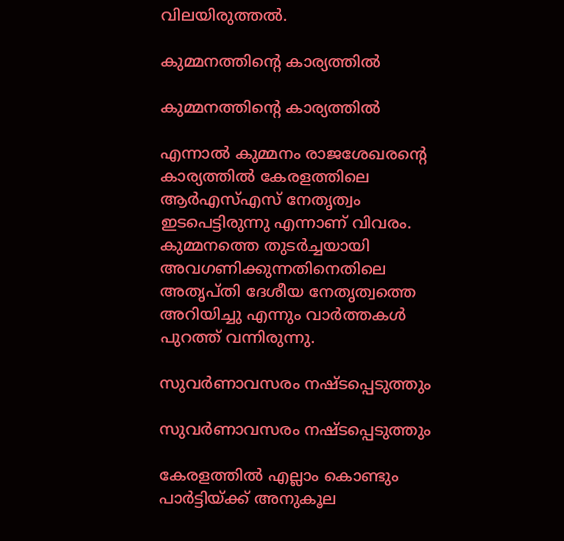വിലയിരുത്തല്‍.

കുമ്മനത്തിന്റെ കാര്യത്തില്‍

കുമ്മനത്തിന്റെ കാര്യത്തില്‍

എന്നാല്‍ കുമ്മനം രാജശേഖരന്റെ കാര്യത്തില്‍ കേരളത്തിലെ ആര്‍എസ്എസ് നേതൃത്വം ഇടപെട്ടിരുന്നു എന്നാണ് വിവരം. കുമ്മനത്തെ തുടര്‍ച്ചയായി അവഗണിക്കുന്നതിനെതിലെ അതൃപ്തി ദേശീയ നേതൃത്വത്തെ അറിയിച്ചു എന്നും വാര്‍ത്തകള്‍ പുറത്ത് വന്നിരുന്നു.

സുവര്‍ണാവസരം നഷ്ടപ്പെടുത്തും

സുവര്‍ണാവസരം നഷ്ടപ്പെടുത്തും

കേരളത്തില്‍ എല്ലാം കൊണ്ടും പാര്‍ട്ടിയ്ക്ക് അനുകൂല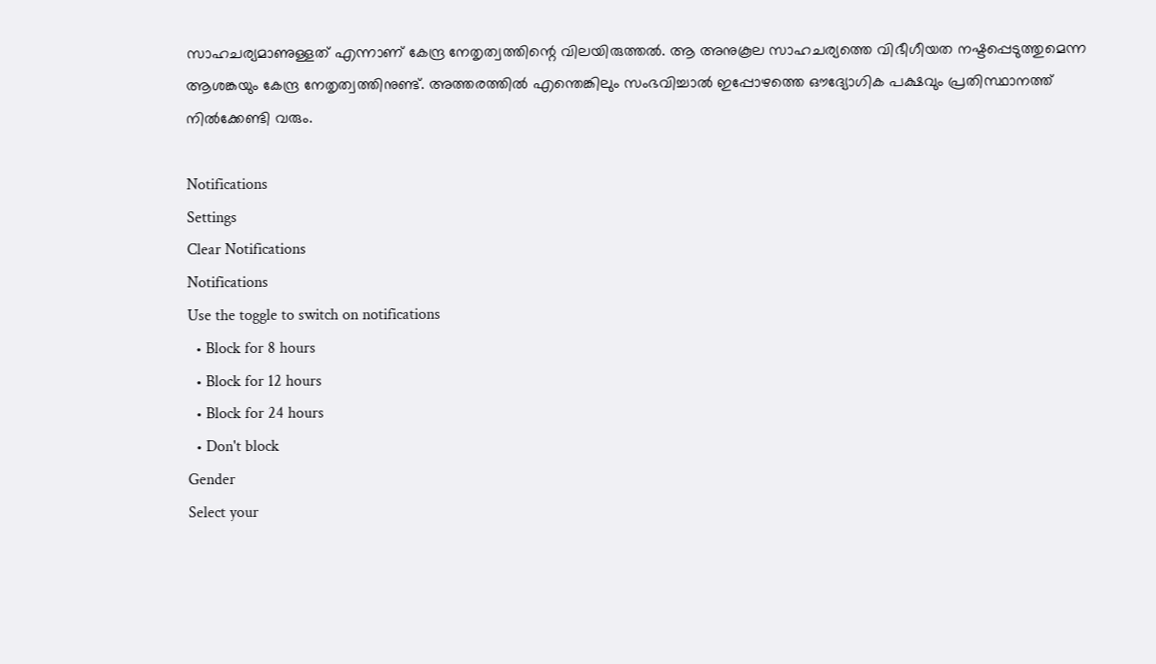സാഹചര്യമാണുള്ളത് എന്നാണ് കേന്ദ്ര നേതൃത്വത്തിന്റെ വിലയിരുത്തല്‍. ആ അനുകൂല സാഹചര്യത്തെ വിഭീഗീയത നഷ്ടപ്പെടുത്തുമെന്ന ആശങ്കയും കേന്ദ്ര നേതൃത്വത്തിനുണ്ട്. അത്തരത്തില്‍ എന്തെങ്കിലും സംഭവിച്ചാല്‍ ഇപ്പോഴത്തെ ഔദ്യോഗിക പക്ഷവും പ്രതിസ്ഥാനത്ത് നില്‍ക്കേണ്ടി വരും.

Notifications
Settings
Clear Notifications
Notifications
Use the toggle to switch on notifications
  • Block for 8 hours
  • Block for 12 hours
  • Block for 24 hours
  • Don't block
Gender
Select your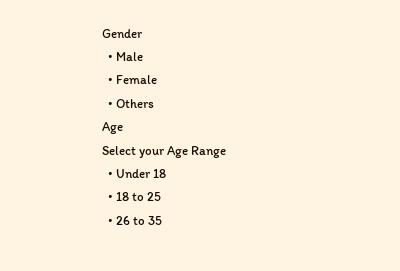Gender
  • Male
  • Female
  • Others
Age
Select your Age Range
  • Under 18
  • 18 to 25
  • 26 to 35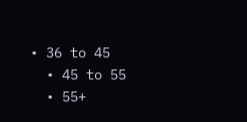• 36 to 45
  • 45 to 55
  • 55+